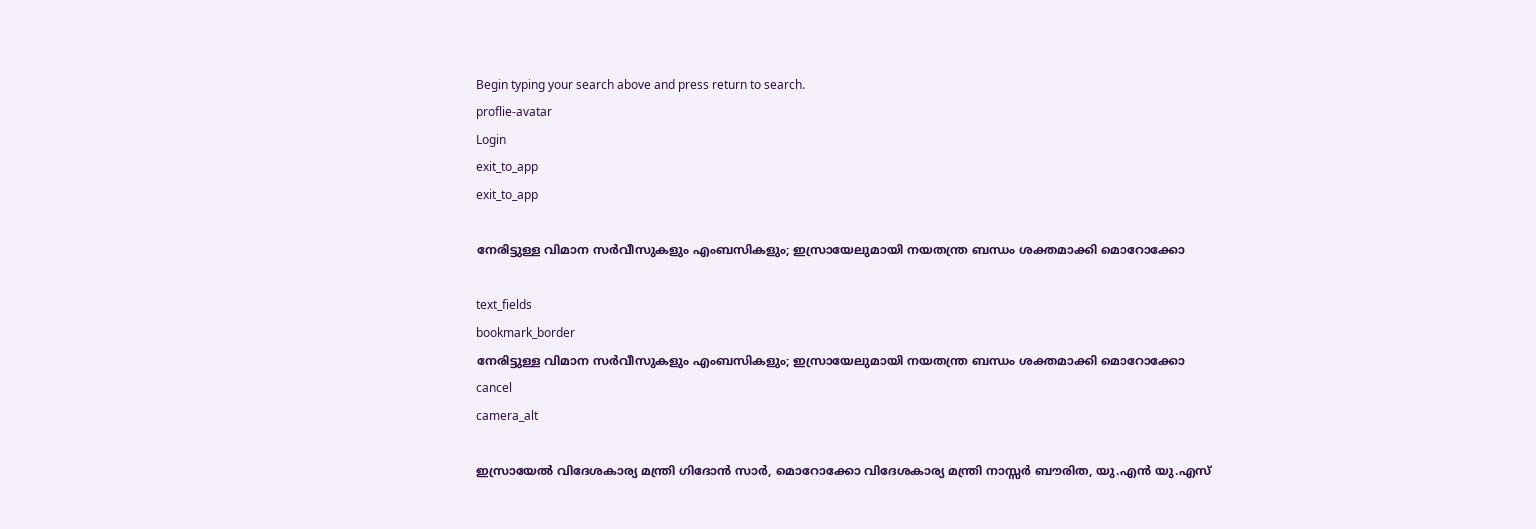Begin typing your search above and press return to search.
proflie-avatar
Login
exit_to_app
exit_to_app

നേരിട്ടുള്ള വിമാന സർവീസുകളും എംബസികളും; ഇസ്രായേലുമായി നയതന്ത്ര ബന്ധം ശക്തമാക്കി മൊറോക്കോ

text_fields
bookmark_border
നേരിട്ടുള്ള വിമാന സർവീസുകളും എംബസികളും; ഇസ്രായേലുമായി നയതന്ത്ര ബന്ധം ശക്തമാക്കി മൊറോക്കോ
cancel
camera_alt

ഇസ്രായേൽ വിദേശകാര്യ മന്ത്രി ഗിദോൻ സാർ, മൊറോക്കോ വിദേശകാര്യ മന്ത്രി നാസ്സർ ബൗരിത, യു.എൻ യു.എസ്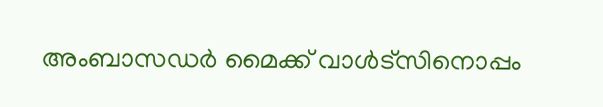അംബാസഡർ മൈക്ക് വാൾട്സിനൊപ്പം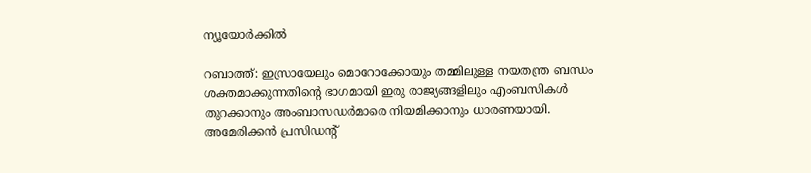ന്യൂയോർക്കിൽ

റബാത്ത്: ഇസ്രായേലും മൊറോക്കോയും തമ്മിലുള്ള നയതന്ത്ര ബന്ധം ശക്തമാക്കുന്നതിന്റെ ഭാഗമായി ഇരു രാജ്യങ്ങളിലും എംബസികൾ തുറക്കാനും അംബാസഡർമാരെ നിയമിക്കാനും ധാരണയായി. അമേരിക്കൻ പ്രസിഡന്റ്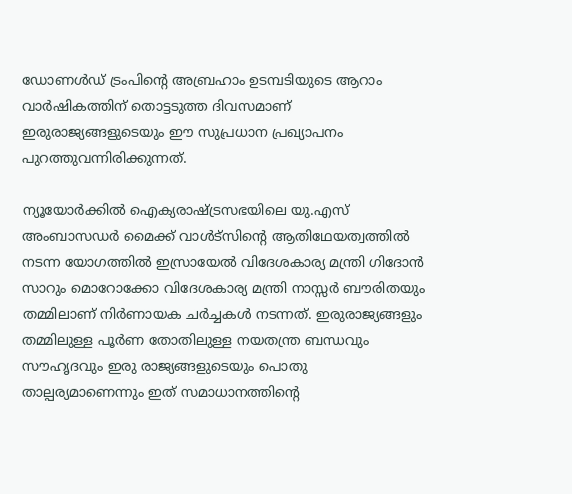ഡോണൾഡ് ട്രംപിന്റെ അബ്രഹാം ഉടമ്പടിയുടെ ആറാം വാർഷികത്തിന് തൊട്ടടുത്ത ദിവസമാണ് ഇരുരാജ്യങ്ങളുടെയും ഈ സുപ്രധാന പ്രഖ്യാപനം പുറത്തുവന്നിരിക്കുന്നത്.

ന്യൂയോർക്കിൽ ഐക്യരാഷ്ട്രസഭയിലെ യു.എസ് അംബാസഡർ മൈക്ക് വാൾട്സിന്റെ ആതിഥേയത്വത്തിൽ നടന്ന യോഗത്തിൽ ഇസ്രായേൽ വിദേശകാര്യ മന്ത്രി ഗിദോൻ സാറും മൊറോക്കോ വിദേശകാര്യ മന്ത്രി നാസ്സർ ബൗരിതയും തമ്മിലാണ് നിർണായക ചർച്ചകൾ നടന്നത്. ഇരുരാജ്യങ്ങളും തമ്മിലുള്ള പൂർണ തോതിലുള്ള നയതന്ത്ര ബന്ധവും സൗഹൃദവും ഇരു രാജ്യങ്ങളുടെയും പൊതു താല്പര്യമാണെന്നും ഇത് സമാധാനത്തിന്റെ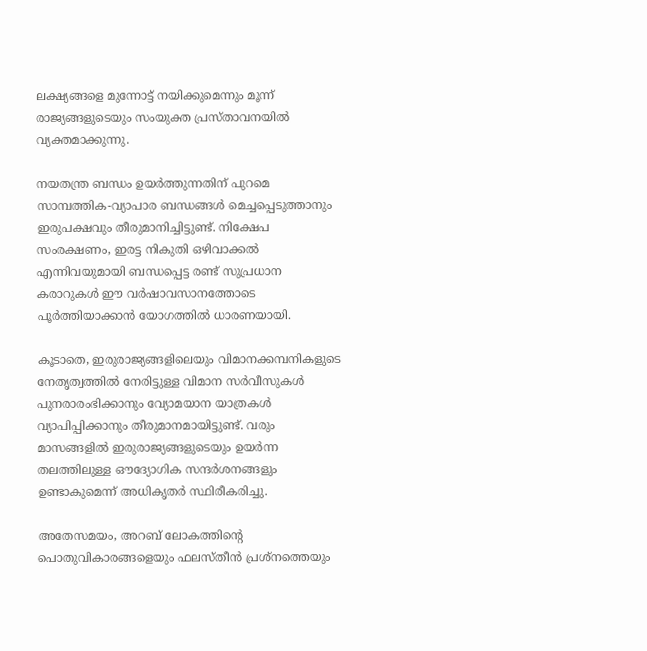ലക്ഷ്യങ്ങളെ മുന്നോട്ട് നയിക്കുമെന്നും മൂന്ന് രാജ്യങ്ങളുടെയും സംയുക്ത പ്രസ്താവനയിൽ വ്യക്തമാക്കുന്നു.

നയതന്ത്ര ബന്ധം ഉയർത്തുന്നതിന് പുറമെ സാമ്പത്തിക-വ്യാപാര ബന്ധങ്ങൾ മെച്ചപ്പെടുത്താനും ഇരുപക്ഷവും തീരുമാനിച്ചിട്ടുണ്ട്. നിക്ഷേപ സംരക്ഷണം, ഇരട്ട നികുതി ഒഴിവാക്കൽ എന്നിവയുമായി ബന്ധപ്പെട്ട രണ്ട് സുപ്രധാന കരാറുകൾ ഈ വർഷാവസാനത്തോടെ പൂർത്തിയാക്കാൻ യോഗത്തിൽ ധാരണയായി.

കൂടാതെ, ഇരുരാജ്യങ്ങളിലെയും വിമാനക്കമ്പനികളുടെ നേതൃത്വത്തിൽ നേരിട്ടുള്ള വിമാന സർവീസുകൾ പുനരാരംഭിക്കാനും വ്യോമയാന യാത്രകൾ വ്യാപിപ്പിക്കാനും തീരുമാനമായിട്ടുണ്ട്. വരും മാസങ്ങളിൽ ഇരുരാജ്യങ്ങളുടെയും ഉയർന്ന തലത്തിലുള്ള ഔദ്യോഗിക സന്ദർശനങ്ങളും ഉണ്ടാകുമെന്ന് അധികൃതർ സ്ഥിരീകരിച്ചു.

അതേസമയം, അറബ് ലോകത്തിന്റെ പൊതുവികാരങ്ങളെയും ഫലസ്തീൻ പ്രശ്നത്തെയും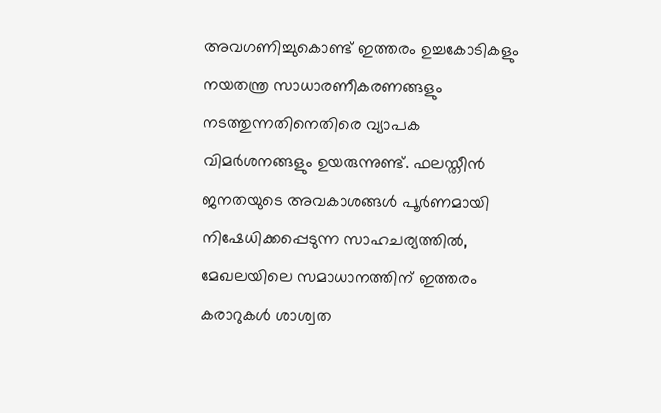അവഗണിച്ചുകൊണ്ട് ഇത്തരം ഉച്ചകോടികളും നയതന്ത്ര സാധാരണീകരണങ്ങളും നടത്തുന്നതിനെതിരെ വ്യാപക വിമർശനങ്ങളും ഉയരുന്നുണ്ട്. ഫലസ്തീൻ ജനതയുടെ അവകാശങ്ങൾ പൂർണമായി നിഷേധിക്കപ്പെടുന്ന സാഹചര്യത്തിൽ, മേഖലയിലെ സമാധാനത്തിന് ഇത്തരം കരാറുകൾ ശാശ്വത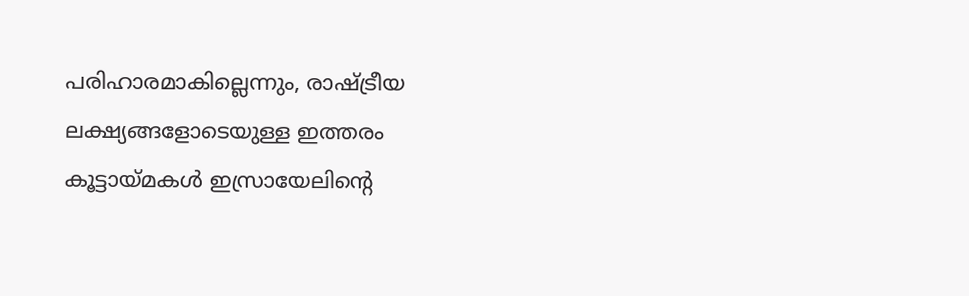പരിഹാരമാകില്ലെന്നും, രാഷ്ട്രീയ ലക്ഷ്യങ്ങളോടെയുള്ള ഇത്തരം കൂട്ടായ്മകൾ ഇസ്രായേലിന്റെ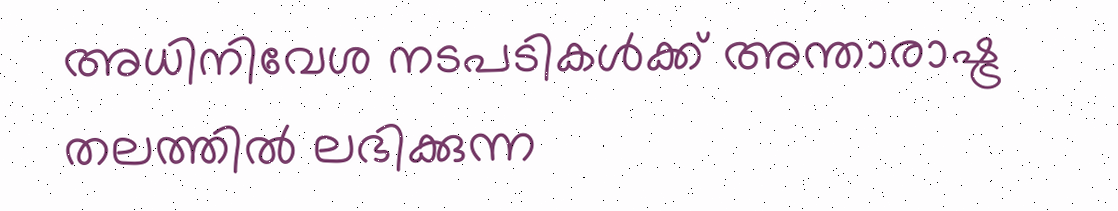അധിനിവേശ നടപടികൾക്ക് അന്താരാഷ്ട്ര തലത്തിൽ ലഭിക്കുന്ന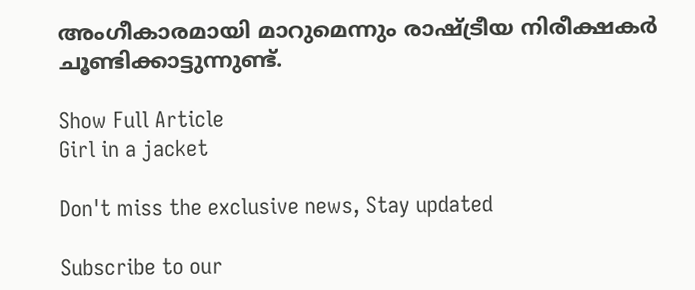അംഗീകാരമായി മാറുമെന്നും രാഷ്ട്രീയ നിരീക്ഷകർ ചൂണ്ടിക്കാട്ടുന്നുണ്ട്.

Show Full Article
Girl in a jacket

Don't miss the exclusive news, Stay updated

Subscribe to our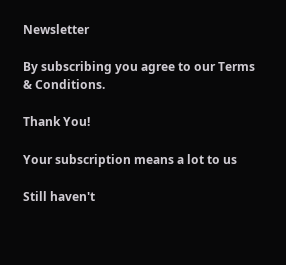Newsletter

By subscribing you agree to our Terms & Conditions.

Thank You!

Your subscription means a lot to us

Still haven't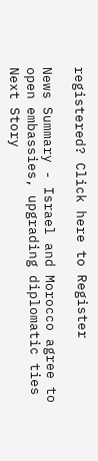registered? Click here to Register

News Summary - Israel and Morocco agree to open embassies, upgrading diplomatic ties
Next Story